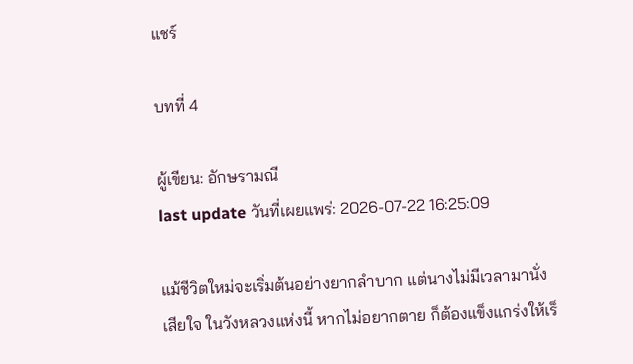แชร์

บทที่ 4

ผู้เขียน: อักษรามณี
last update วันที่เผยแพร่: 2026-07-22 16:25:09

แม้ชีวิตใหม่จะเริ่มต้นอย่างยากลำบาก แต่นางไม่มีเวลามานั่งเสียใจ ในวังหลวงแห่งนี้ หากไม่อยากตาย ก็ต้องแข็งแกร่งให้เร็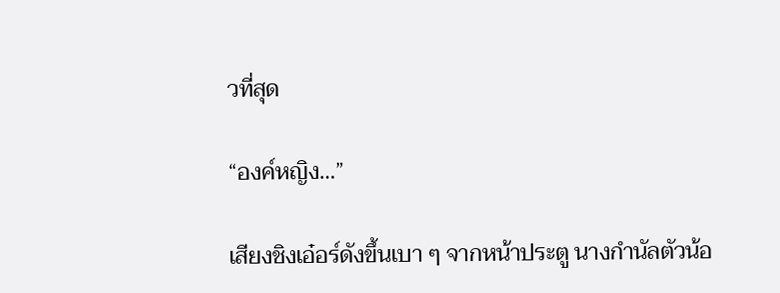วที่สุด

“องค์หญิง…”

เสียงชิงเอ๋อร์ดังขึ้นเบา ๆ จากหน้าประตู นางกำนัลตัวน้อ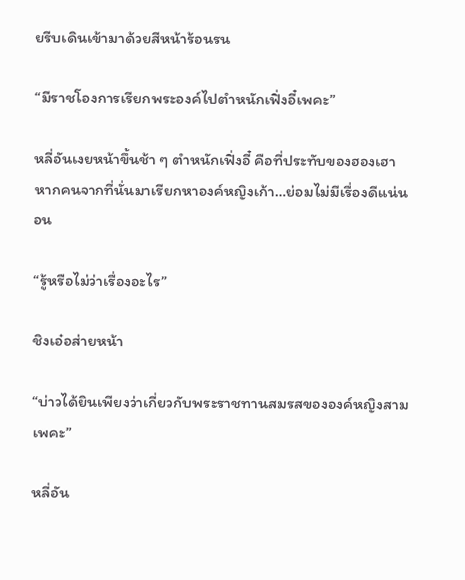ยรีบเดินเข้ามาด้วยสีหน้าร้อนรน

“มีราชโองการเรียกพระองค์ไปตำหนักเฟิ่งอี๋เพคะ”

หลี่อันเงยหน้าขึ้นช้า ๆ ตำหนักเฟิ่งอี๋ คือที่ประทับของฮองเฮา หากคนจากที่นั่นมาเรียกหาองค์หญิงเก้า…ย่อมไม่มีเรื่องดีแน่นอน

“รู้หรือไม่ว่าเรื่องอะไร”

ชิงเอ๋อส่ายหน้า

“บ่าวได้ยินเพียงว่าเกี่ยวกับพระราชทานสมรสขององค์หญิงสามเพคะ”

หลี่อัน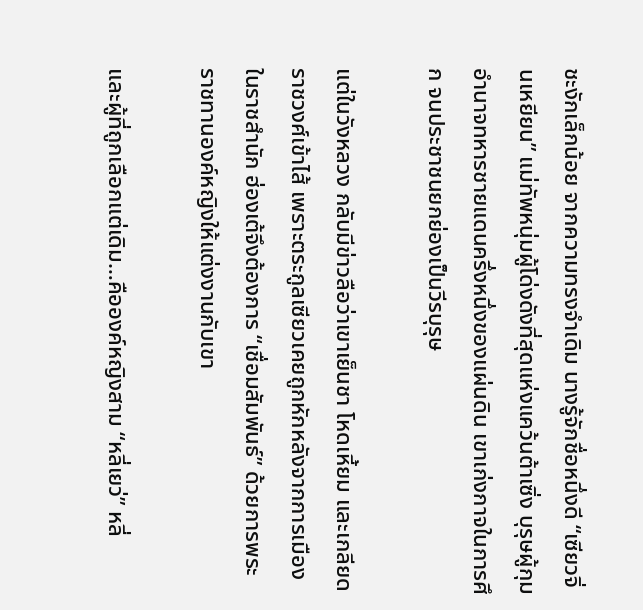ชะงักเล็กน้อย จากความทรงจำเดิม นางรู้จักชื่อหนึ่งดี “เซียวจิ่นเหยียน” แม่ทัพหนุ่มผู้โด่งดังที่สุดแห่งแคว้นต้าเซิ่ง บุรุษผู้กุมอำนาจทหารชายแดนครึ่งหนึ่งของแผ่นดิน เขาเก่งกาจในการศึก จนประชาชนยกย่องเป็นวีรบุรุษ

แต่ในวังหลวง กลับมีข่าวลือว่าเขาเย็นชา โหดเหี้ยม และเกลียดราชวงศ์เข้าไส้ เพราะตระกูลเซียวเคยถูกหักหลังจากการเมืองในราชสำนัก ฮ่องเต้จึงต้องการ “เชื่อมสัมพันธ์” ด้วยการพระราชทานองค์หญิงให้แต่งงานกับเขา

และผู้ที่ถูกเลือกแต่เดิม…คือองค์หญิงสาม “หลี่เยว่” หลี่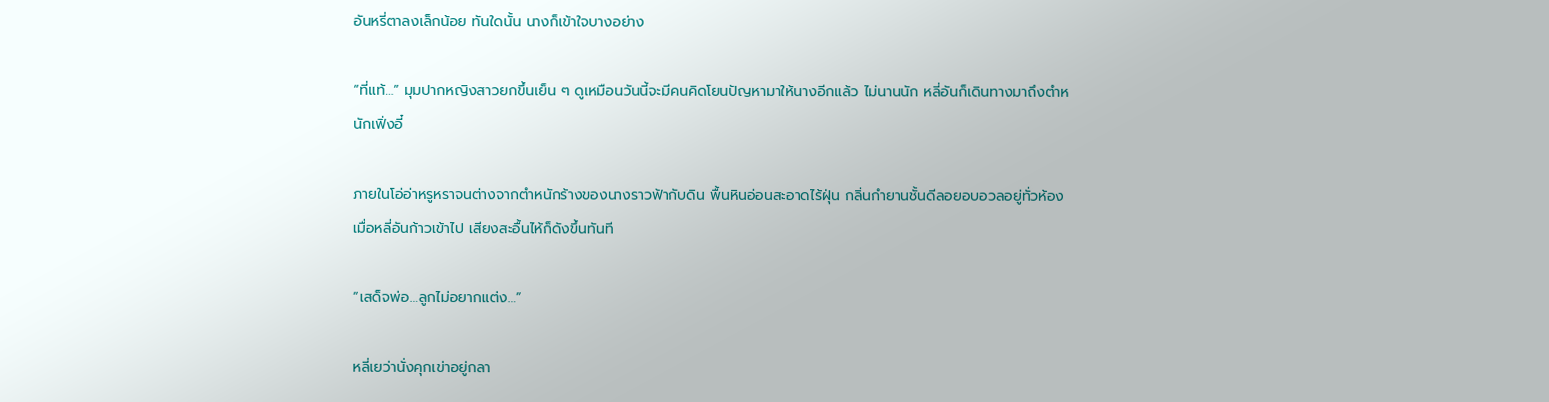อันหรี่ตาลงเล็กน้อย ทันใดนั้น นางก็เข้าใจบางอย่าง

“ที่แท้…” มุมปากหญิงสาวยกขึ้นเย็น ๆ ดูเหมือนวันนี้จะมีคนคิดโยนปัญหามาให้นางอีกแล้ว ไม่นานนัก หลี่อันก็เดินทางมาถึงตำหนักเฟิ่งอี๋

ภายในโอ่อ่าหรูหราจนต่างจากตำหนักร้างของนางราวฟ้ากับดิน พื้นหินอ่อนสะอาดไร้ฝุ่น กลิ่นกำยานชั้นดีลอยอบอวลอยู่ทั่วห้อง เมื่อหลี่อันก้าวเข้าไป เสียงสะอื้นไห้ก็ดังขึ้นทันที

“เสด็จพ่อ…ลูกไม่อยากแต่ง…”

หลี่เยว่านั่งคุกเข่าอยู่กลา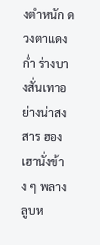งตำหนัก ดวงตาแดงก่ำ ร่างบางสั่นเทาอย่างน่าสงสาร ฮองเฮานั่งข้าง ๆ พลางลูบห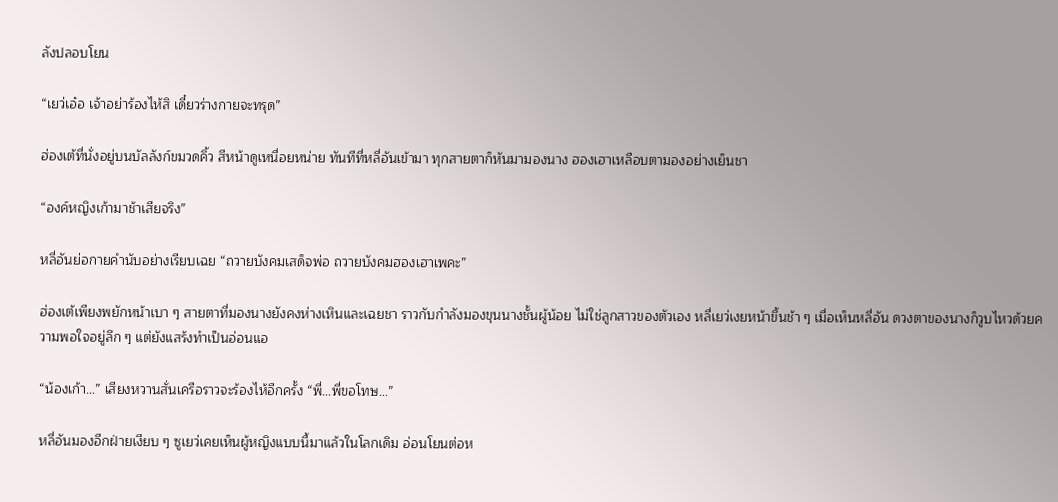ลังปลอบโยน

“เยว่เอ๋อ เจ้าอย่าร้องไห้สิ เดี๋ยวร่างกายจะทรุด”

ฮ่องเต้ที่นั่งอยู่บนบัลลังก์ขมวดคิ้ว สีหน้าดูเหนื่อยหน่าย ทันทีที่หลี่อันเข้ามา ทุกสายตาก็หันมามองนาง ฮองเฮาเหลือบตามองอย่างเย็นชา

“องค์หญิงเก้ามาช้าเสียจริง”

หลี่อันย่อกายคำนับอย่างเรียบเฉย “ถวายบังคมเสด็จพ่อ ถวายบังคมฮองเฮาเพคะ”

ฮ่องเต้เพียงพยักหน้าเบา ๆ สายตาที่มองนางยังคงห่างเหินและเฉยชา ราวกับกำลังมองขุนนางชั้นผู้น้อย ไม่ใช่ลูกสาวของตัวเอง หลี่เยว่เงยหน้าขึ้นช้า ๆ เมื่อเห็นหลี่อัน ดวงตาของนางก็วูบไหวด้วยความพอใจอยู่ลึก ๆ แต่ยังแสร้งทำเป็นอ่อนแอ

“น้องเก้า…” เสียงหวานสั่นเครือราวจะร้องไห้อีกครั้ง “พี่…พี่ขอโทษ…”

หลี่อันมองอีกฝ่ายเงียบ ๆ ซูเยว่เคยเห็นผู้หญิงแบบนี้มาแล้วในโลกเดิม อ่อนโยนต่อห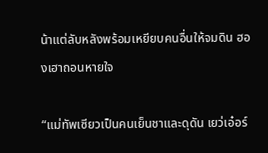น้าแต่ลับหลังพร้อมเหยียบคนอื่นให้จมดิน ฮองเฮาถอนหายใจ

“แม่ทัพเซียวเป็นคนเย็นชาและดุดัน เยว่เอ๋อร์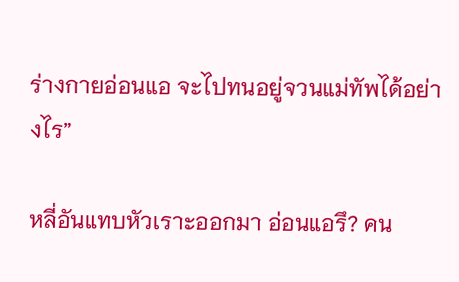ร่างกายอ่อนแอ จะไปทนอยู่จวนแม่ทัพได้อย่างไร”

หลี่อันแทบหัวเราะออกมา อ่อนแอรึ? คน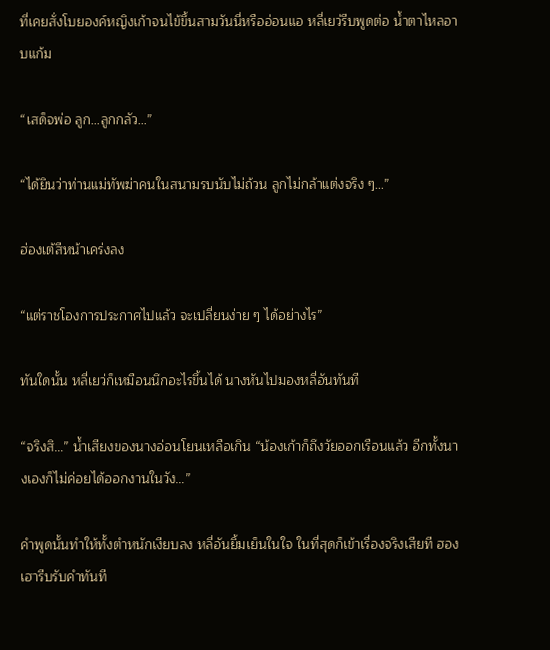ที่เคยสั่งโบยองค์หญิงเก้าจนไข้ขึ้นสามวันนี่หรืออ่อนแอ หลี่เยว่รีบพูดต่อ น้ำตาไหลอาบแก้ม

“เสด็จพ่อ ลูก…ลูกกลัว…”

“ได้ยินว่าท่านแม่ทัพฆ่าคนในสนามรบนับไม่ถ้วน ลูกไม่กล้าแต่งจริง ๆ…”

ฮ่องเต้สีหน้าเคร่งลง

“แต่ราชโองการประกาศไปแล้ว จะเปลี่ยนง่าย ๆ ได้อย่างไร”

ทันใดนั้น หลี่เยว่ก็เหมือนนึกอะไรขึ้นได้ นางหันไปมองหลี่อันทันที

“จริงสิ…” น้ำเสียงของนางอ่อนโยนเหลือเกิน “น้องเก้าก็ถึงวัยออกเรือนแล้ว อีกทั้งนางเองก็ไม่ค่อยได้ออกงานในวัง…”

คำพูดนั้นทำให้ทั้งตำหนักเงียบลง หลี่อันยิ้มเย็นในใจ ในที่สุดก็เข้าเรื่องจริงเสียที ฮองเฮารีบรับคำทันที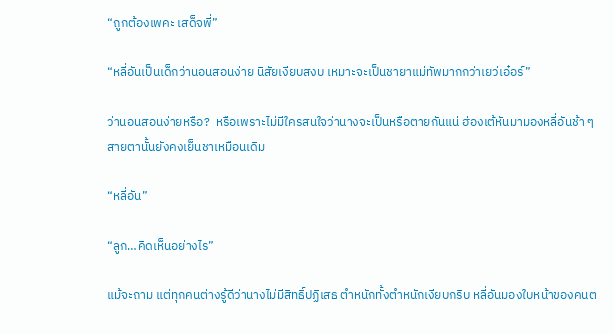“ถูกต้องเพคะ เสด็จพี่”

“หลี่อันเป็นเด็กว่านอนสอนง่าย นิสัยเงียบสงบ เหมาะจะเป็นชายาแม่ทัพมากกว่าเยว่เอ๋อร์”

ว่านอนสอนง่ายหรือ?  หรือเพราะไม่มีใครสนใจว่านางจะเป็นหรือตายกันแน่ ฮ่องเต้หันมามองหลี่อันช้า ๆ สายตานั้นยังคงเย็นชาเหมือนเดิม

“หลี่อัน”

“ลูก…คิดเห็นอย่างไร”

แม้จะถาม แต่ทุกคนต่างรู้ดีว่านางไม่มีสิทธิ์ปฏิเสธ ตำหนักทั้งตำหนักเงียบกริบ หลี่อันมองใบหน้าของคนต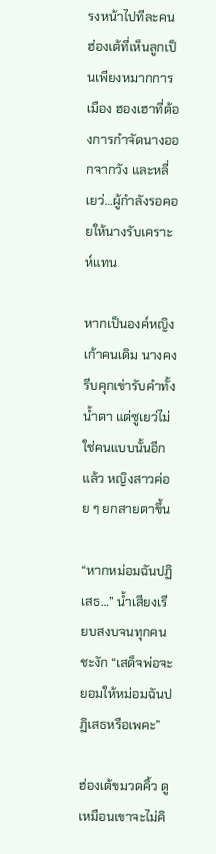รงหน้าไปทีละคน ฮ่องเต้ที่เห็นลูกเป็นเพียงหมากการเมือง ฮองเฮาที่ต้องการกำจัดนางออกจากวัง และหลี่เยว่…ผู้กำลังรอคอยให้นางรับเคราะห์แทน

หากเป็นองค์หญิงเก้าคนเดิม นางคงรีบคุกเข่ารับคำทั้งน้ำตา แต่ซูเยว่ไม่ใช่คนแบบนั้นอีกแล้ว หญิงสาวค่อย ๆ ยกสายตาขึ้น

“หากหม่อมฉันปฏิเสธ…” น้ำเสียงเรียบสงบจนทุกคนชะงัก “เสด็จพ่อจะยอมให้หม่อมฉันปฏิเสธหรือเพคะ”

ฮ่องเต้ขมวดคิ้ว ดูเหมือนเขาจะไม่คิ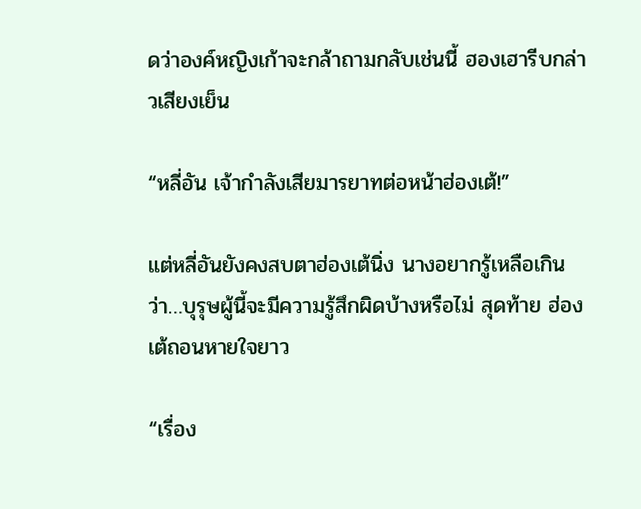ดว่าองค์หญิงเก้าจะกล้าถามกลับเช่นนี้ ฮองเฮารีบกล่าวเสียงเย็น

“หลี่อัน เจ้ากำลังเสียมารยาทต่อหน้าฮ่องเต้!”

แต่หลี่อันยังคงสบตาฮ่องเต้นิ่ง นางอยากรู้เหลือเกินว่า…บุรุษผู้นี้จะมีความรู้สึกผิดบ้างหรือไม่ สุดท้าย ฮ่องเต้ถอนหายใจยาว

“เรื่อง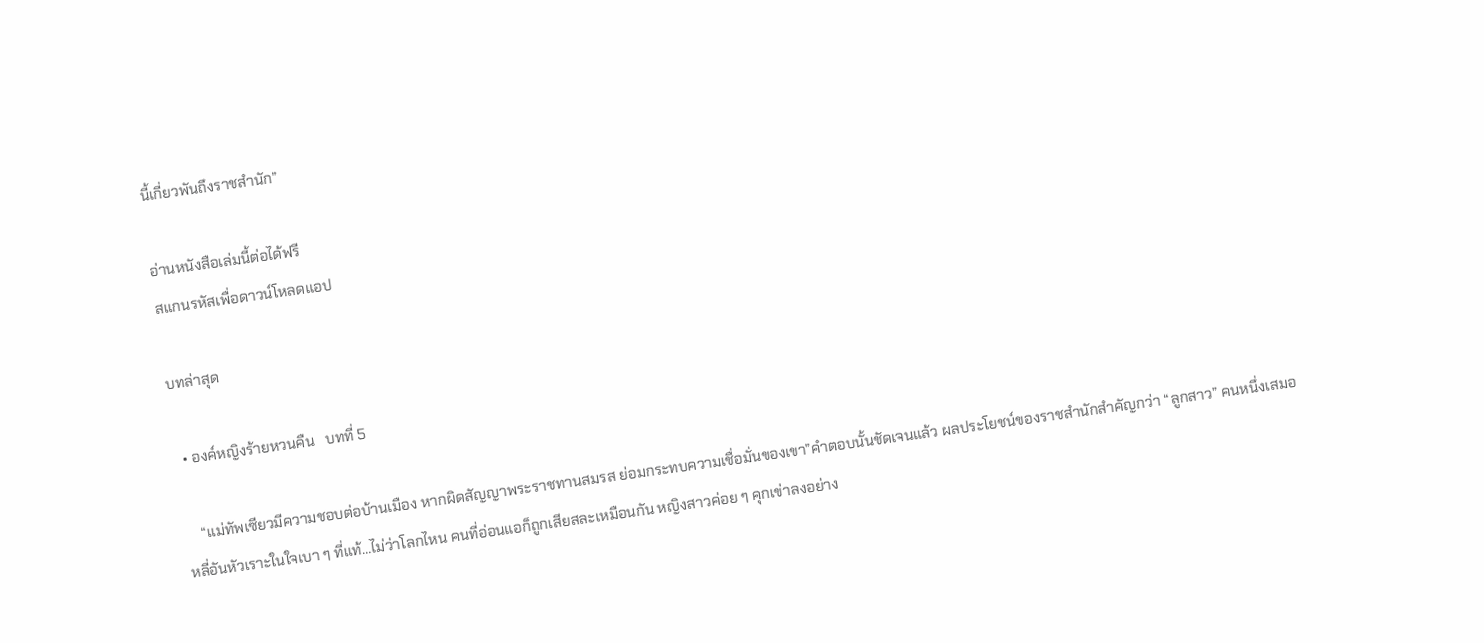นี้เกี่ยวพันถึงราชสำนัก”

อ่านหนังสือเล่มนี้ต่อได้ฟรี
สแกนรหัสเพื่อดาวน์โหลดแอป

บทล่าสุด

  • องค์หญิงร้ายหวนคืน   บทที่ 5

    “แม่ทัพเซียวมีความชอบต่อบ้านเมือง หากผิดสัญญาพระราชทานสมรส ย่อมกระทบความเชื่อมั่นของเขา”คำตอบนั้นชัดเจนแล้ว ผลประโยชน์ของราชสำนักสำคัญกว่า “ลูกสาว” คนหนึ่งเสมอ หลี่อันหัวเราะในใจเบา ๆ ที่แท้…ไม่ว่าโลกไหน คนที่อ่อนแอก็ถูกเสียสละเหมือนกัน หญิงสาวค่อย ๆ คุกเข่าลงอย่าง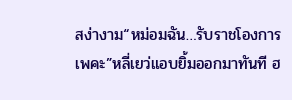สง่างาม“หม่อมฉัน…รับราชโองการเพคะ”หลี่เยว่แอบยิ้มออกมาทันที ฮ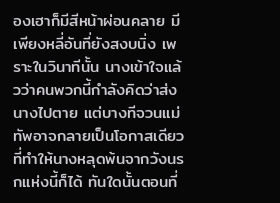องเฮาก็มีสีหน้าผ่อนคลาย มีเพียงหลี่อันที่ยังสงบนิ่ง เพราะในวินาทีนั้น นางเข้าใจแล้วว่าคนพวกนี้กำลังคิดว่าส่งนางไปตาย แต่บางทีจวนแม่ทัพอาจกลายเป็นโอกาสเดียว ที่ทำให้นางหลุดพ้นจากวังนรกแห่งนี้ก็ได้ ทันใดนั้นตอนที่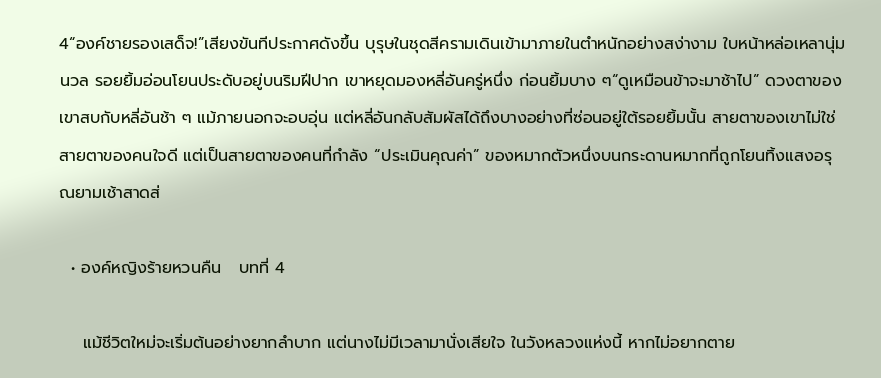4“องค์ชายรองเสด็จ!”เสียงขันทีประกาศดังขึ้น บุรุษในชุดสีครามเดินเข้ามาภายในตำหนักอย่างสง่างาม ใบหน้าหล่อเหลานุ่มนวล รอยยิ้มอ่อนโยนประดับอยู่บนริมฝีปาก เขาหยุดมองหลี่อันครู่หนึ่ง ก่อนยิ้มบาง ๆ“ดูเหมือนข้าจะมาช้าไป” ดวงตาของเขาสบกับหลี่อันช้า ๆ แม้ภายนอกจะอบอุ่น แต่หลี่อันกลับสัมผัสได้ถึงบางอย่างที่ซ่อนอยู่ใต้รอยยิ้มนั้น สายตาของเขาไม่ใช่สายตาของคนใจดี แต่เป็นสายตาของคนที่กำลัง “ประเมินคุณค่า” ของหมากตัวหนึ่งบนกระดานหมากที่ถูกโยนทิ้งแสงอรุณยามเช้าสาดส่

  • องค์หญิงร้ายหวนคืน   บทที่ 4

    แม้ชีวิตใหม่จะเริ่มต้นอย่างยากลำบาก แต่นางไม่มีเวลามานั่งเสียใจ ในวังหลวงแห่งนี้ หากไม่อยากตาย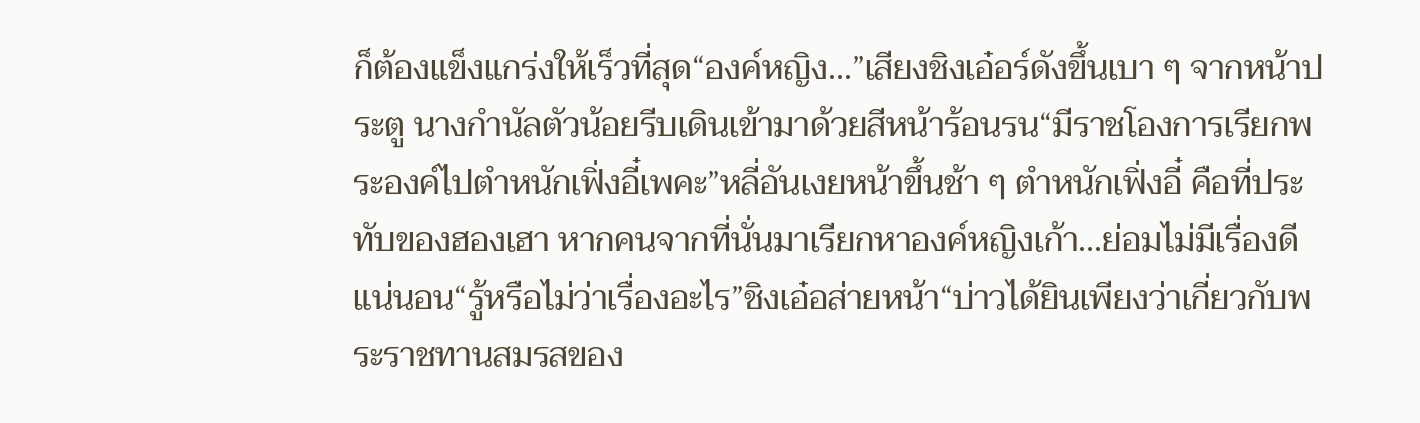ก็ต้องแข็งแกร่งให้เร็วที่สุด“องค์หญิง…”เสียงชิงเอ๋อร์ดังขึ้นเบา ๆ จากหน้าประตู นางกำนัลตัวน้อยรีบเดินเข้ามาด้วยสีหน้าร้อนรน“มีราชโองการเรียกพระองค์ไปตำหนักเฟิ่งอี๋เพคะ”หลี่อันเงยหน้าขึ้นช้า ๆ ตำหนักเฟิ่งอี๋ คือที่ประทับของฮองเฮา หากคนจากที่นั่นมาเรียกหาองค์หญิงเก้า…ย่อมไม่มีเรื่องดีแน่นอน“รู้หรือไม่ว่าเรื่องอะไร”ชิงเอ๋อส่ายหน้า“บ่าวได้ยินเพียงว่าเกี่ยวกับพระราชทานสมรสของ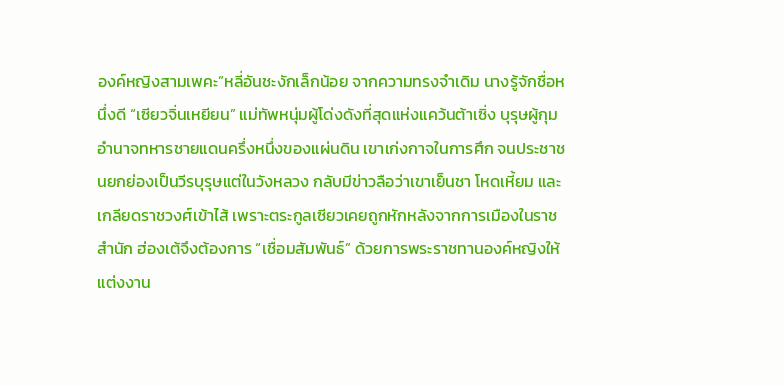องค์หญิงสามเพคะ”หลี่อันชะงักเล็กน้อย จากความทรงจำเดิม นางรู้จักชื่อหนึ่งดี “เซียวจิ่นเหยียน” แม่ทัพหนุ่มผู้โด่งดังที่สุดแห่งแคว้นต้าเซิ่ง บุรุษผู้กุมอำนาจทหารชายแดนครึ่งหนึ่งของแผ่นดิน เขาเก่งกาจในการศึก จนประชาชนยกย่องเป็นวีรบุรุษแต่ในวังหลวง กลับมีข่าวลือว่าเขาเย็นชา โหดเหี้ยม และเกลียดราชวงศ์เข้าไส้ เพราะตระกูลเซียวเคยถูกหักหลังจากการเมืองในราชสำนัก ฮ่องเต้จึงต้องการ “เชื่อมสัมพันธ์” ด้วยการพระราชทานองค์หญิงให้แต่งงาน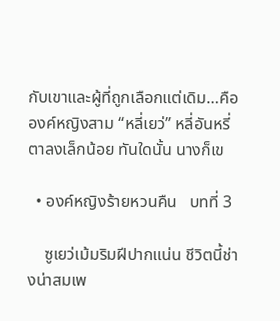กับเขาและผู้ที่ถูกเลือกแต่เดิม…คือองค์หญิงสาม “หลี่เยว่” หลี่อันหรี่ตาลงเล็กน้อย ทันใดนั้น นางก็เข

  • องค์หญิงร้ายหวนคืน   บทที่ 3

    ซูเยว่เม้มริมฝีปากแน่น ชีวิตนี้ช่างน่าสมเพ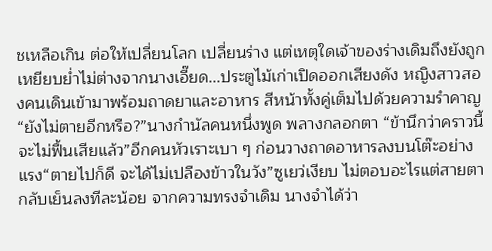ชเหลือเกิน ต่อให้เปลี่ยนโลก เปลี่ยนร่าง แต่เหตุใดเจ้าของร่างเดิมถึงยังถูกเหยียบย่ำไม่ต่างจากนางเอี๊ยด...ประตูไม้เก่าเปิดออกเสียงดัง หญิงสาวสองคนเดินเข้ามาพร้อมถาดยาและอาหาร สีหน้าทั้งคู่เต็มไปด้วยความรำคาญ“ยังไม่ตายอีกหรือ?”นางกำนัลคนหนึ่งพูด พลางกลอกตา “ข้านึกว่าคราวนี้จะไม่ฟื้นเสียแล้ว”อีกคนหัวเราะเบา ๆ ก่อนวางถาดอาหารลงบนโต๊ะอย่างแรง“ตายไปก็ดี จะได้ไม่เปลืองข้าวในวัง”ซูเยว่เงียบ ไม่ตอบอะไรแต่สายตากลับเย็นลงทีละน้อย จากความทรงจำเดิม นางจำได้ว่า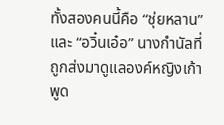ทั้งสองคนนี้คือ “ชุ่ยหลาน” และ “อวิ๋นเอ๋อ” นางกำนัลที่ถูกส่งมาดูแลองค์หญิงเก้าพูด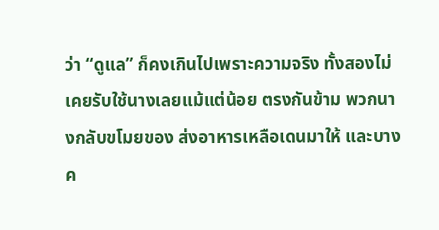ว่า “ดูแล” ก็คงเกินไปเพราะความจริง ทั้งสองไม่เคยรับใช้นางเลยแม้แต่น้อย ตรงกันข้าม พวกนางกลับขโมยของ ส่งอาหารเหลือเดนมาให้ และบางค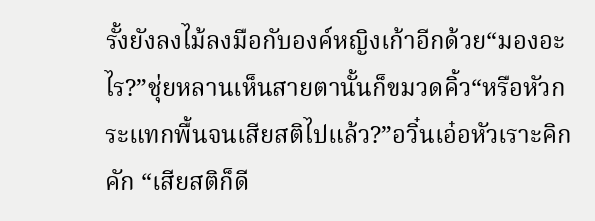รั้งยังลงไม้ลงมือกับองค์หญิงเก้าอีกด้วย“มองอะไร?”ชุ่ยหลานเห็นสายตานั้นก็ขมวดคิ้ว“หรือหัวกระแทกพื้นจนเสียสติไปแล้ว?”อวิ๋นเอ๋อหัวเราะคิกคัก “เสียสติก็ดี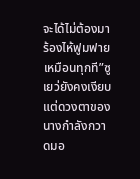จะได้ไม่ต้องมาร้องไห้ฟูมฟายเหมือนทุกที”ซูเยว่ยังคงเงียบแต่ดวงตาของนางกำลังกวาดมอ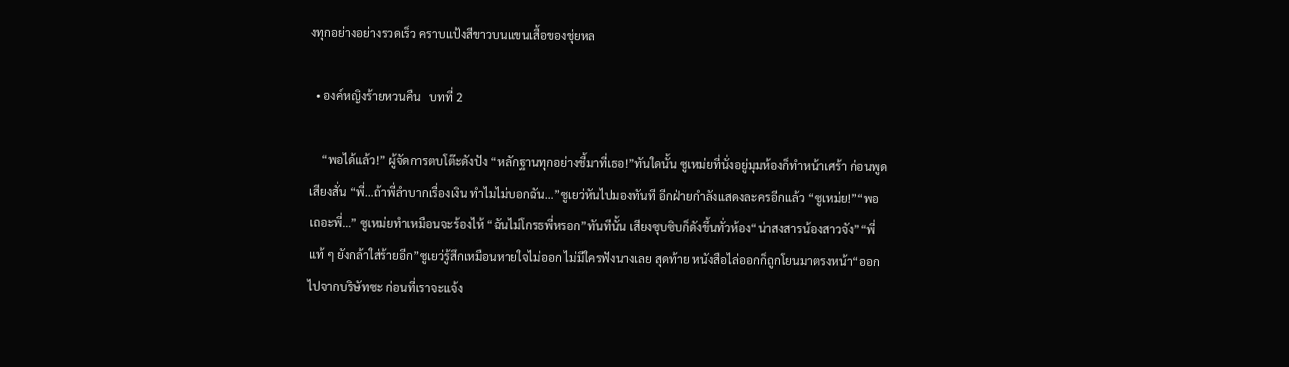งทุกอย่างอย่างรวดเร็ว คราบแป้งสีขาวบนแขนเสื้อของชุ่ยหล

  • องค์หญิงร้ายหวนคืน   บทที่ 2

    “พอได้แล้ว!” ผู้จัดการตบโต๊ะดังปัง “หลักฐานทุกอย่างชี้มาที่เธอ!”ทันใดนั้น ซูเหม่ยที่นั่งอยู่มุมห้องก็ทำหน้าเศร้า ก่อนพูดเสียงสั่น “พี่…ถ้าพี่ลำบากเรื่องเงิน ทำไมไม่บอกฉัน…”ซูเยว่หันไปมองทันที อีกฝ่ายกำลังแสดงละครอีกแล้ว “ซูเหม่ย!”“พอเถอะพี่…” ซูเหม่ยทำเหมือนจะร้องไห้ “ฉันไม่โกรธพี่หรอก”ทันทีนั้น เสียงซุบซิบก็ดังขึ้นทั่วห้อง“น่าสงสารน้องสาวจัง”“พี่แท้ ๆ ยังกล้าใส่ร้ายอีก”ซูเยว่รู้สึกเหมือนหายใจไม่ออก ไม่มีใครฟังนางเลย สุดท้าย หนังสือไล่ออกก็ถูกโยนมาตรงหน้า“ออกไปจากบริษัทซะ ก่อนที่เราจะแจ้ง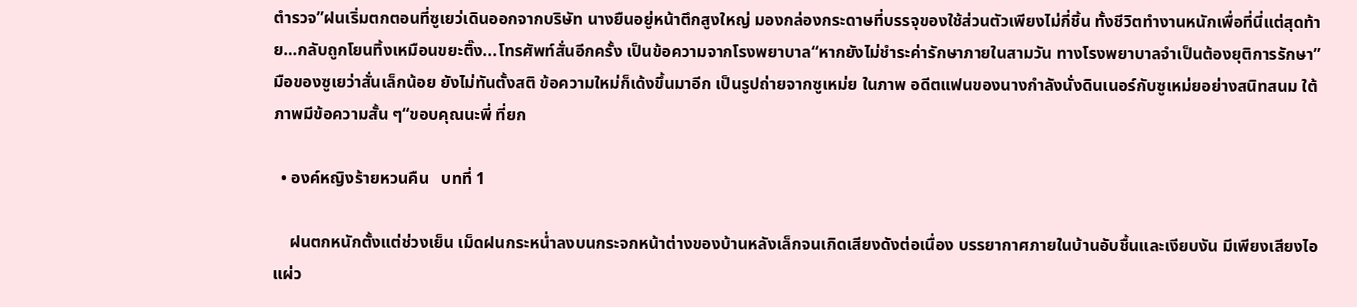ตำรวจ”ฝนเริ่มตกตอนที่ซูเยว่เดินออกจากบริษัท นางยืนอยู่หน้าตึกสูงใหญ่ มองกล่องกระดาษที่บรรจุของใช้ส่วนตัวเพียงไม่กี่ชิ้น ทั้งชีวิตทำงานหนักเพื่อที่นี่แต่สุดท้าย…กลับถูกโยนทิ้งเหมือนขยะติ๊ง...โทรศัพท์สั่นอีกครั้ง เป็นข้อความจากโรงพยาบาล“หากยังไม่ชำระค่ารักษาภายในสามวัน ทางโรงพยาบาลจำเป็นต้องยุติการรักษา”มือของซูเยว่าสั่นเล็กน้อย ยังไม่ทันตั้งสติ ข้อความใหม่ก็เด้งขึ้นมาอีก เป็นรูปถ่ายจากซูเหม่ย ในภาพ อดีตแฟนของนางกำลังนั่งดินเนอร์กับซูเหม่ยอย่างสนิทสนม ใต้ภาพมีข้อความสั้น ๆ“ขอบคุณนะพี่ ที่ยก

  • องค์หญิงร้ายหวนคืน   บทที่ 1

    ฝนตกหนักตั้งแต่ช่วงเย็น เม็ดฝนกระหน่ำลงบนกระจกหน้าต่างของบ้านหลังเล็กจนเกิดเสียงดังต่อเนื่อง บรรยากาศภายในบ้านอับชื้นและเงียบงัน มีเพียงเสียงไอแผ่ว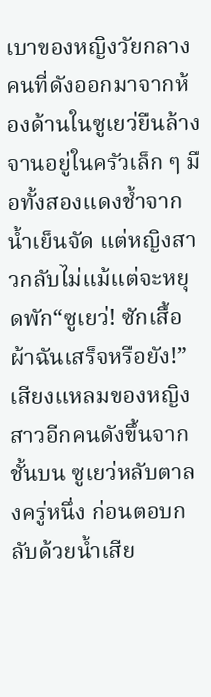เบาของหญิงวัยกลางคนที่ดังออกมาจากห้องด้านในซูเยว่ยืนล้างจานอยู่ในครัวเล็ก ๆ มือทั้งสองแดงช้ำจากน้ำเย็นจัด แต่หญิงสาวกลับไม่แม้แต่จะหยุดพัก“ซูเยว่! ซักเสื้อผ้าฉันเสร็จหรือยัง!”เสียงแหลมของหญิงสาวอีกคนดังขึ้นจากชั้นบน ซูเยว่หลับตาลงครู่หนึ่ง ก่อนตอบกลับด้วยน้ำเสีย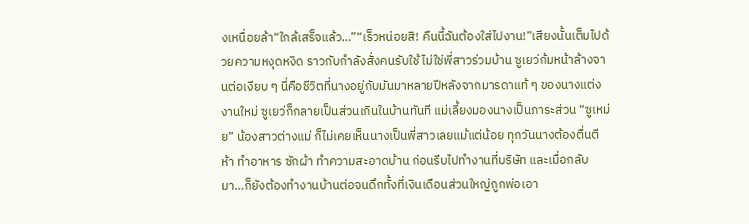งเหนื่อยล้า“ใกล้เสร็จแล้ว…”“เร็วหน่อยสิ! คืนนี้ฉันต้องใส่ไปงาน!”เสียงนั้นเต็มไปด้วยความหงุดหงิด ราวกับกำลังสั่งคนรับใช้ ไม่ใช่พี่สาวร่วมบ้าน ซูเยว่ก้มหน้าล้างจานต่อเงียบ ๆ นี่คือชีวิตที่นางอยู่กับมันมาหลายปีหลังจากมารดาแท้ ๆ ของนางแต่งงานใหม่ ซูเยว่ก็กลายเป็นส่วนเกินในบ้านทันที แม่เลี้ยงมองนางเป็นภาระส่วน “ซูเหม่ย” น้องสาวต่างแม่ ก็ไม่เคยเห็นนางเป็นพี่สาวเลยแม้แต่น้อย ทุกวันนางต้องตื่นตีห้า ทำอาหาร ซักผ้า ทำความสะอาดบ้าน ก่อนรีบไปทำงานที่บริษัท และเมื่อกลับมา…ก็ยังต้องทำงานบ้านต่อจนดึกทั้งที่เงินเดือนส่วนใหญ่ถูกพ่อเอา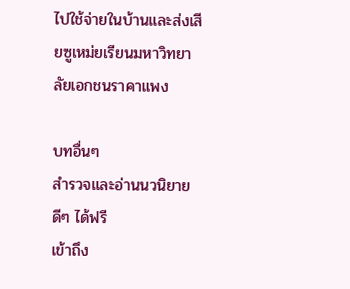ไปใช้จ่ายในบ้านและส่งเสียซูเหม่ยเรียนมหาวิทยาลัยเอกชนราคาแพง

บทอื่นๆ
สำรวจและอ่านนวนิยายดีๆ ได้ฟรี
เข้าถึง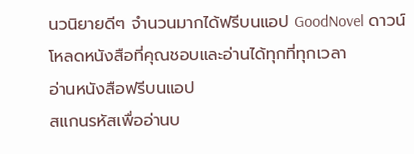นวนิยายดีๆ จำนวนมากได้ฟรีบนแอป GoodNovel ดาวน์โหลดหนังสือที่คุณชอบและอ่านได้ทุกที่ทุกเวลา
อ่านหนังสือฟรีบนแอป
สแกนรหัสเพื่ออ่านบ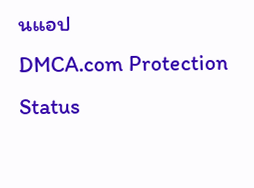นแอป
DMCA.com Protection Status